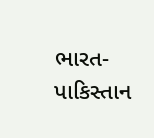ભારત-પાકિસ્તાન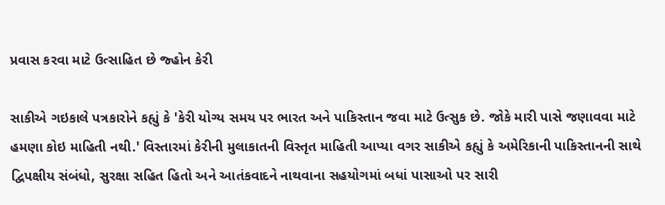પ્રવાસ કરવા માટે ઉત્સાહિત છે જ્હોન કેરી

સાકીએ ગઇકાલે પત્રકારોને કહ્યું કે 'કેરી યોગ્ય સમય પર ભારત અને પાકિસ્તાન જવા માટે ઉત્સુક છે. જોકે મારી પાસે જણાવવા માટે હમણા કોઇ માહિતી નથી.' વિસ્તારમાં કેરીની મુલાકાતની વિસ્તૃત માહિતી આપ્યા વગર સાકીએ કહ્યું કે અમેરિકાની પાકિસ્તાનની સાથે દ્વિપક્ષીય સંબંધો, સુરક્ષા સહિત હિતો અને આતંકવાદને નાથવાના સહયોગમાં બધાં પાસાઓ પર સારી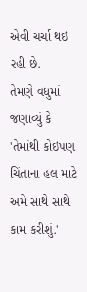એવી ચર્ચા થઇ રહી છે.
તેમણે વધુમાં જણાવ્યું કે 'તેમાંથી કોઇપણ ચિંતાના હલ માટે અમે સાથે સાથે કામ કરીશું.'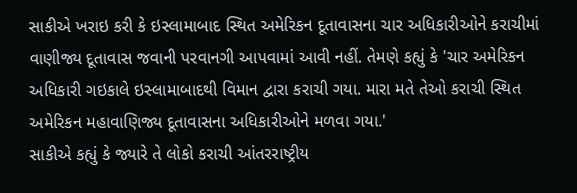સાકીએ ખરાઇ કરી કે ઇસ્લામાબાદ સ્થિત અમેરિકન દૂતાવાસના ચાર અધિકારીઓને કરાચીમાં વાણીજ્ય દૂતાવાસ જવાની પરવાનગી આપવામાં આવી નહીં. તેમણે કહ્યું કે 'ચાર અમેરિકન અધિકારી ગઇકાલે ઇસ્લામાબાદથી વિમાન દ્વારા કરાચી ગયા. મારા મતે તેઓ કરાચી સ્થિત અમેરિકન મહાવાણિજ્ય દૂતાવાસના અધિકારીઓને મળવા ગયા.'
સાકીએ કહ્યું કે જ્યારે તે લોકો કરાચી આંતરરાષ્ટ્રીય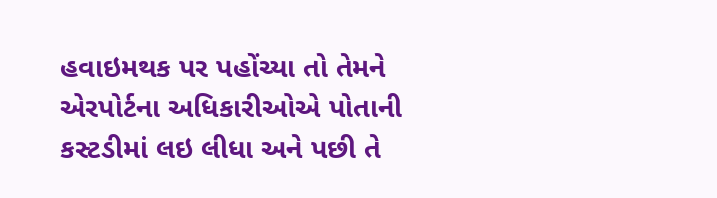હવાઇમથક પર પહોંચ્યા તો તેમને એરપોર્ટના અધિકારીઓએ પોતાની કસ્ટડીમાં લઇ લીધા અને પછી તે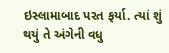ઇસ્લામાબાદ પરત ફર્યા. ત્યાં શું થયું તે અંગેની વધુ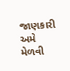જાણકારી અમે મેળવી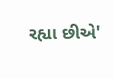રહ્યા છીએ'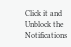Click it and Unblock the Notifications